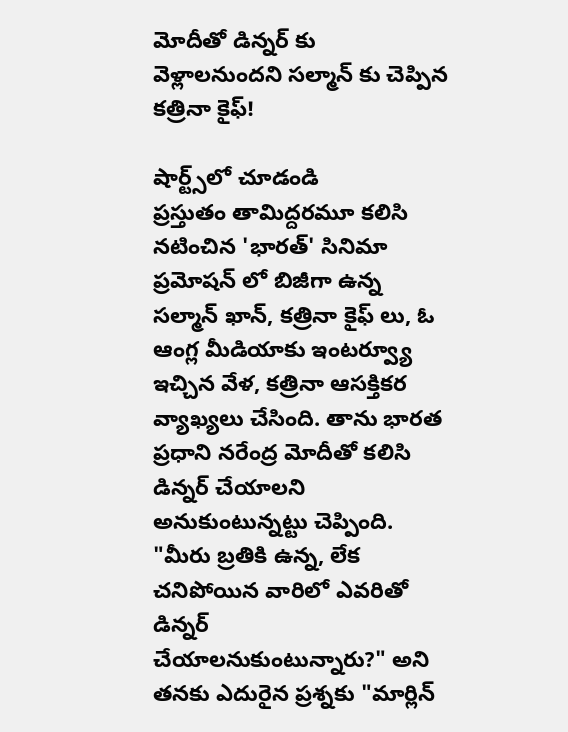మోదీతో డిన్నర్ కు వెళ్లాలనుందని సల్మాన్ కు చెప్పిన కత్రినా కైఫ్!

షార్ట్స్‌లో చూడండి
ప్రస్తుతం తామిద్దరమూ కలిసి నటించిన 'భారత్' సినిమా ప్రమోషన్ లో బిజీగా ఉన్న సల్మాన్ ఖాన్, కత్రినా కైఫ్ లు, ఓ ఆంగ్ల మీడియాకు ఇంటర్వ్యూ ఇచ్చిన వేళ, కత్రినా ఆసక్తికర వ్యాఖ్యలు చేసింది. తాను భారత ప్రధాని నరేంద్ర మోదీతో కలిసి డిన్నర్ చేయాలని అనుకుంటున్నట్టు చెప్పింది. "మీరు బ్ర‌తికి ఉన్న‌, లేక చ‌నిపోయిన వారిలో ఎవ‌రితో డిన్న‌ర్ చేయాల‌నుకుంటున్నారు?" అని తనకు ఎదురైన ప్ర‌శ్న‌కు "మార్లిన్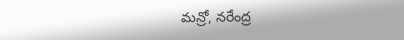మ‌న్రో, నరేంద్ర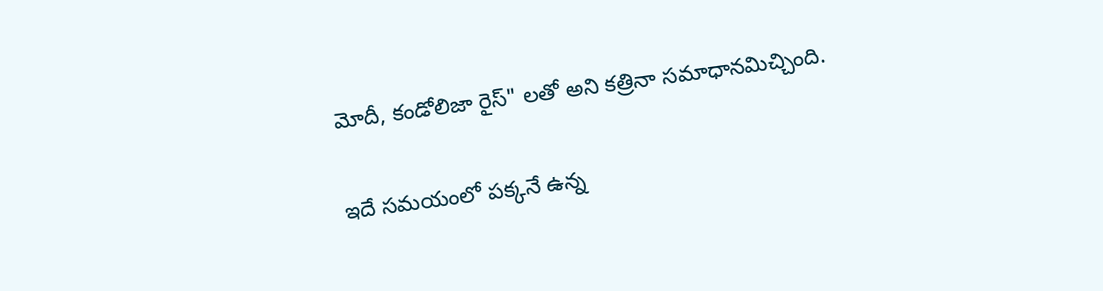మోదీ, కండోలిజా రైస్‌" లతో అని క‌త్రినా స‌మాధాన‌మిచ్చింది.

ఇదే సమయంలో పక్కనే ఉన్న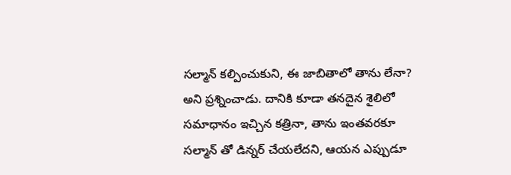సల్మాన్ కల్పించుకుని, ఈ జాబితాలో తాను లేనా? అని ప్రశ్నించాడు. దానికి కూడా తనదైన శైలిలో సమాధానం ఇచ్చిన కత్రినా, తాను ఇంతవరకూ సల్మాన్ తో డిన్నర్ చేయలేదని, ఆయన ఎప్పుడూ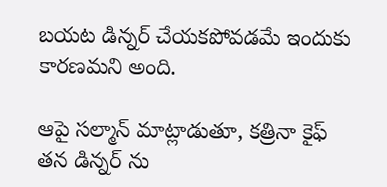బయట డిన్నర్ చేయకపోవడమే ఇందుకు కారణమని అంది.

ఆపై సల్మాన్ మాట్లాడుతూ, క‌త్రినా కైఫ్ తన డిన్న‌ర్ ను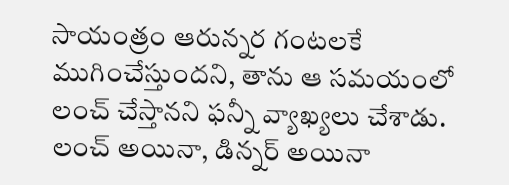సాయంత్రం ఆరున్న‌ర గంట‌ల‌కే ముగించేస్తుందని, తాను ఆ సమయంలో లంచ్ చేస్తానని ఫన్నీ వ్యాఖ్యలు చేశాడు. లంచ్ అయినా, డిన్న‌ర్ అయినా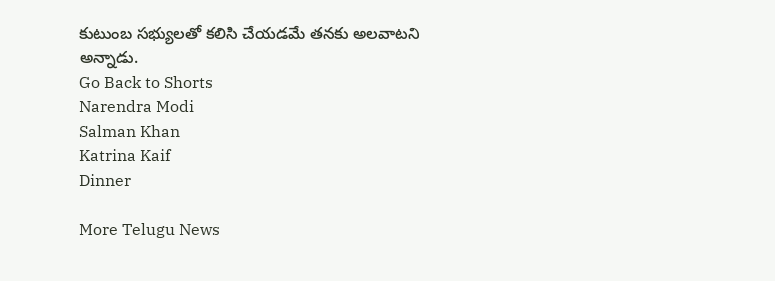కుటుంబ స‌భ్యుల‌తో కలిసి చేయడమే తనకు అలవాటని అన్నాడు.
Go Back to Shorts
Narendra Modi
Salman Khan
Katrina Kaif
Dinner

More Telugu News